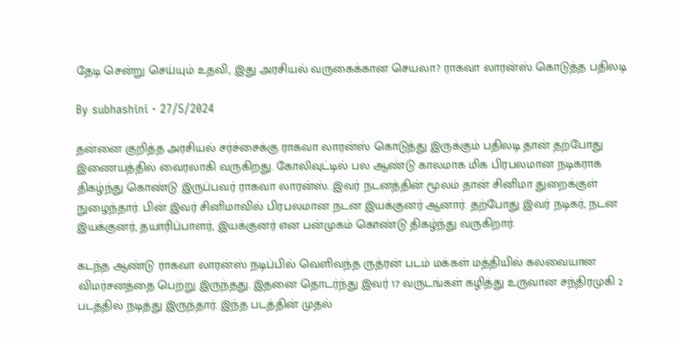தேடி சென்று செய்யும் உதவி, இது அரசியல் வருகைக்கான செயலா? ராகவா லாரன்ஸ் கொடுத்த பதிலடி

By subhashini · 27/5/2024

தன்னை குறித்த அரசியல் சர்ச்சைக்கு ராகவா லாரன்ஸ் கொடுத்து இருக்கும் பதிலடி தான் தற்போது இணையத்தில் வைரலாகி வருகிறது. கோலிவுட்டில் பல ஆண்டு காலமாக மிக பிரபலமான நடிகராக திகழ்ந்து கொண்டு இருப்பவர் ராகவா லாரன்ஸ். இவர் நடனத்தின் மூலம் தான் சினிமா துறைக்குள் நுழைந்தார். பின் இவர் சினிமாவில் பிரபலமான நடன இயக்குனர் ஆனார். தற்போது இவர் நடிகர், நடன இயக்குனர், தயாரிப்பாளர், இயக்குனர் என பன்முகம் கொண்டு திகழ்ந்து வருகிறார்.

கடந்த ஆண்டு ராகவா லாரன்ஸ் நடிப்பில் வெளிவந்த ருத்ரன் படம் மக்கள் மத்தியில் கலவையான விமர்சனத்தை பெற்று இருந்தது. இதனை தொடர்ந்து இவர் 17 வருடங்கள் கழித்து உருவான சந்திரமுகி 2 படத்தில் நடித்து இருந்தார். இந்த படத்தின் முதல்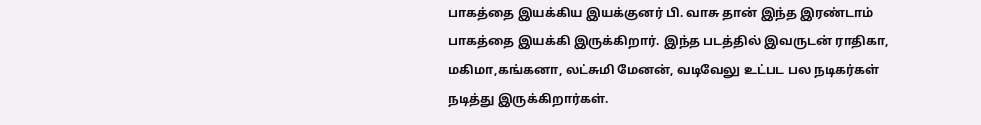பாகத்தை இயக்கிய இயக்குனர் பி. வாசு தான் இந்த இரண்டாம் பாகத்தை இயக்கி இருக்கிறார். இந்த படத்தில் இவருடன் ராதிகா, மகிமா,கங்கனா, லட்சுமி மேனன், வடிவேலு உட்பட பல நடிகர்கள் நடித்து இருக்கிறார்கள்.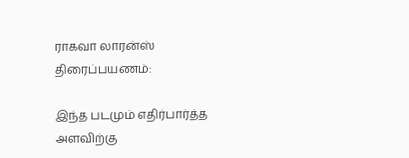ராகவா லாரன்ஸ் திரைப்பயணம்:

இந்த படமும் எதிர்பார்த்த அளவிற்கு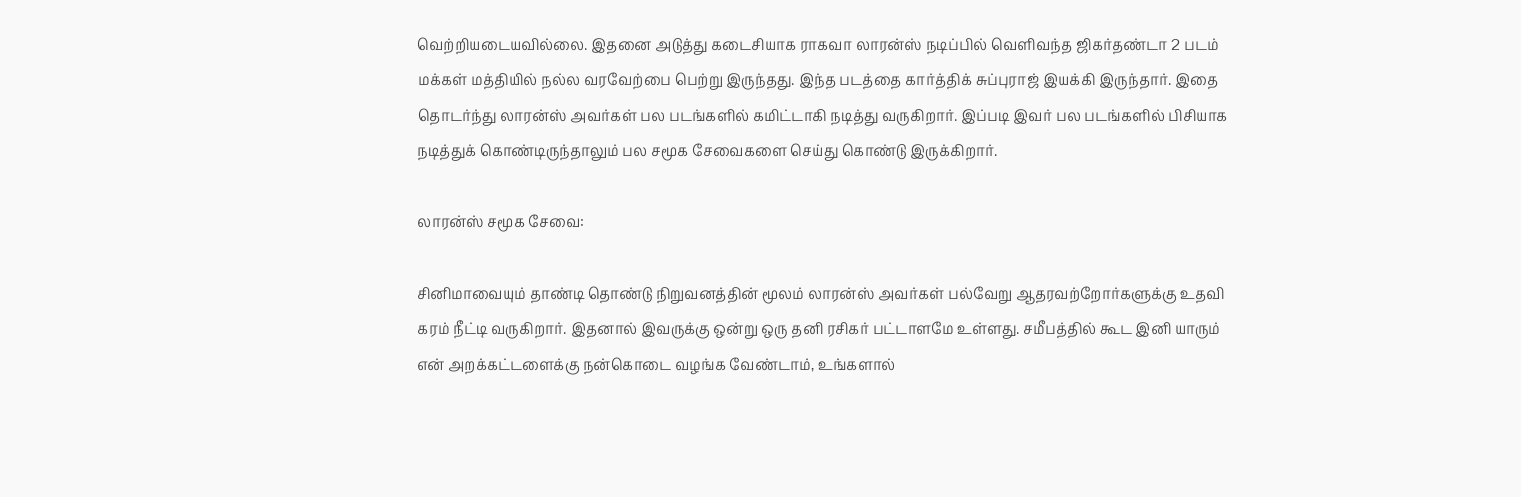வெற்றியடையவில்லை. இதனை அடுத்து கடைசியாக ராகவா லாரன்ஸ் நடிப்பில் வெளிவந்த ஜிகர்தண்டா 2 படம் மக்கள் மத்தியில் நல்ல வரவேற்பை பெற்று இருந்தது. இந்த படத்தை கார்த்திக் சுப்புராஜ் இயக்கி இருந்தார். இதை தொடர்ந்து லாரன்ஸ் அவர்கள் பல படங்களில் கமிட்டாகி நடித்து வருகிறார். இப்படி இவர் பல படங்களில் பிசியாக நடித்துக் கொண்டிருந்தாலும் பல சமூக சேவைகளை செய்து கொண்டு இருக்கிறார்.

லாரன்ஸ் சமூக சேவை:

சினிமாவையும் தாண்டி தொண்டு நிறுவனத்தின் மூலம் லாரன்ஸ் அவர்கள் பல்வேறு ஆதரவற்றோர்களுக்கு உதவி கரம் நீட்டி வருகிறார். இதனால் இவருக்கு ஒன்று ஒரு தனி ரசிகர் பட்டாளமே உள்ளது. சமீபத்தில் கூட இனி யாரும் என் அறக்கட்டளைக்கு நன்கொடை வழங்க வேண்டாம், உங்களால்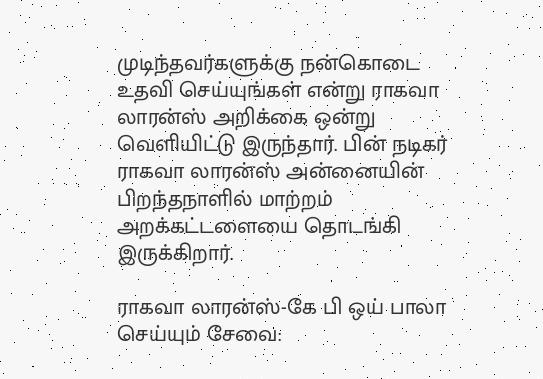முடிந்தவர்களுக்கு நன்கொடை உதவி செய்யுங்கள் என்று ராகவா லாரன்ஸ் அறிக்கை ஒன்று வெளியிட்டு இருந்தார். பின் நடிகர் ராகவா லாரன்ஸ் அன்னையின் பிறந்தநாளில் மாற்றம் அறக்கட்டளையை தொடங்கி இருக்கிறார்.

ராகவா லாரன்ஸ்-கே பி ஒய் பாலா செய்யும் சேவை: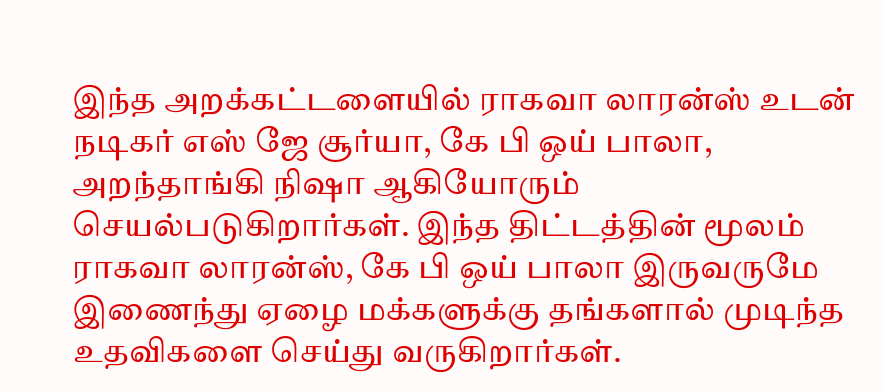இந்த அறக்கட்டளையில் ராகவா லாரன்ஸ் உடன் நடிகர் எஸ் ஜே சூர்யா, கே பி ஒய் பாலா, அறந்தாங்கி நிஷா ஆகியோரும் செயல்படுகிறார்கள். இந்த திட்டத்தின் மூலம் ராகவா லாரன்ஸ், கே பி ஒய் பாலா இருவருமே இணைந்து ஏழை மக்களுக்கு தங்களால் முடிந்த உதவிகளை செய்து வருகிறார்கள்.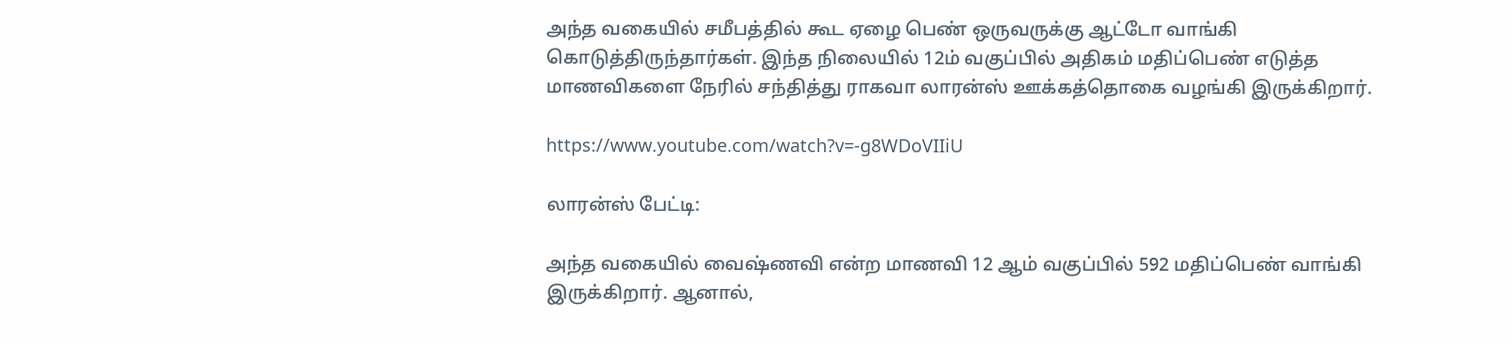அந்த வகையில் சமீபத்தில் கூட ஏழை பெண் ஒருவருக்கு ஆட்டோ வாங்கி கொடுத்திருந்தார்கள். இந்த நிலையில் 12ம் வகுப்பில் அதிகம் மதிப்பெண் எடுத்த மாணவிகளை நேரில் சந்தித்து ராகவா லாரன்ஸ் ஊக்கத்தொகை வழங்கி இருக்கிறார்.

https://www.youtube.com/watch?v=-g8WDoVIIiU

லாரன்ஸ் பேட்டி:

அந்த வகையில் வைஷ்ணவி என்ற மாணவி 12 ஆம் வகுப்பில் 592 மதிப்பெண் வாங்கி இருக்கிறார். ஆனால்,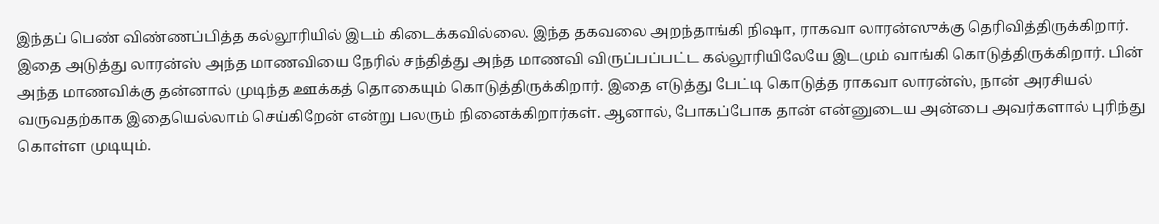இந்தப் பெண் விண்ணப்பித்த கல்லூரியில் இடம் கிடைக்கவில்லை. இந்த தகவலை அறந்தாங்கி நிஷா, ராகவா லாரன்ஸுக்கு தெரிவித்திருக்கிறார். இதை அடுத்து லாரன்ஸ் அந்த மாணவியை நேரில் சந்தித்து அந்த மாணவி விருப்பப்பட்ட கல்லூரியிலேயே இடமும் வாங்கி கொடுத்திருக்கிறார். பின் அந்த மாணவிக்கு தன்னால் முடிந்த ஊக்கத் தொகையும் கொடுத்திருக்கிறார். இதை எடுத்து பேட்டி கொடுத்த ராகவா லாரன்ஸ், நான் அரசியல் வருவதற்காக இதையெல்லாம் செய்கிறேன் என்று பலரும் நினைக்கிறார்கள். ஆனால், போகப்போக தான் என்னுடைய அன்பை அவர்களால் புரிந்து கொள்ள முடியும்.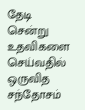தேடி சென்று உதவிகளை செய்வதில் ஒருவித சந்தோசம்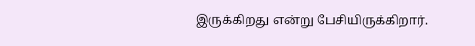இருக்கிறது என்று பேசியிருக்கிறார்.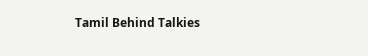Tamil Behind Talkies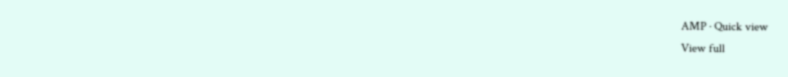AMP · Quick view
View full